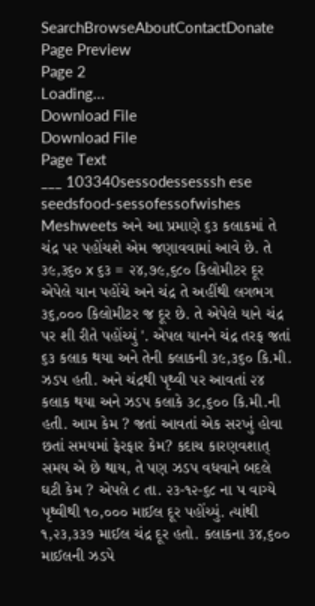SearchBrowseAboutContactDonate
Page Preview
Page 2
Loading...
Download File
Download File
Page Text
___ 103340sessodessesssh ese seedsfood-sessofessofwishes Meshweets અને આ પ્રમાણે ૬૩ કલાકમાં તે ચંદ્ર પર પહોંચશે એમ જણાવવામાં આવે છે. તે ૩૯,૩૬૦ x ૬૩ = ૨૪,૭૯,૬૮૦ કિલોમીટર દૂર એપેલે યાન પહોંચે અને ચંદ્ર તે અહીંથી લગભગ ૩૬,૦૦૦ કિલોમીટર જ દૂર છે. તે એપેલે યાને ચંદ્ર પર શી રીતે પહોંચ્યું '. એપલ યાનને ચંદ્ર તરફ જતાં ૬૩ કલાક થયા અને તેની કલાકની ૩૯,૩૬૦ કિ.મી. ઝડપ હતી. અને ચંદ્રથી પૃથ્વી પર આવતાં ૨૪ કલાક થયા અને ઝડપ કલાકે ૩૮,૬૦૦ કિ.મી.ની હતી. આમ કેમ ? જતાં આવતાં એક સરખું હોવા છતાં સમયમાં ફેરફાર કેમ? કદાચ કારણવશાત્ સમય એ છે થાય, તે પણ ઝડપ વધવાને બદલે ઘટી કેમ ? એપલે ૮ તા. ૨૩-૧૨-૬૮ ના પ વાગ્યે પૃથ્વીથી ૧૦,૦૦૦ માઈલ દૂર પહોંચ્યું. ત્યાંથી ૧,૨૩,૩૩૭ માઈલ ચંદ્ર દૂર હતો. કલાકના ૩૪,૬૦૦ માઈલની ઝડપે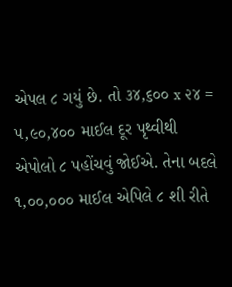એપલ ૮ ગયું છે. તો ૩૪,૬૦૦ x ૨૪ = ૫,૯૦,૪૦૦ માઈલ દૂર પૃથ્વીથી એપોલો ૮ પહોંચવું જોઈએ. તેના બદલે ૧,૦૦,૦૦૦ માઈલ એપિલે ૮ શી રીતે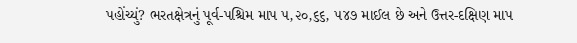પહોંચ્યું? ભરતક્ષેત્રનું પૂર્વ-પશ્ચિમ માપ ૫,૨૦,૬૬, ૫૪૭ માઈલ છે અને ઉત્તર-દક્ષિણ માપ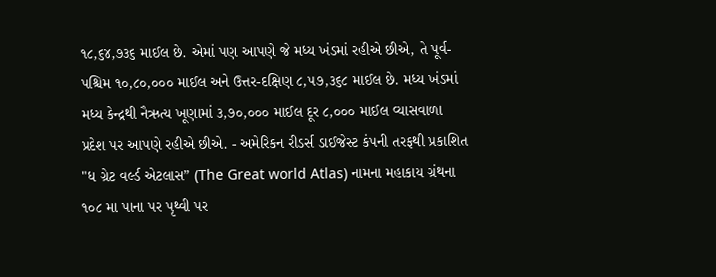૧૮,૬૪,૭૩૬ માઈલ છે. એમાં પણ આપણે જે મધ્ય ખંડમાં રહીએ છીએ, તે પૂર્વ-પશ્ચિમ ૧૦,૮૦,૦૦૦ માઈલ અને ઉત્તર-દક્ષિણ ૮,૫૭,૩૬૮ માઈલ છે. મધ્ય ખંડમાં મધ્ય કેન્દ્રથી નૈઋત્ય ખૂણામાં ૩,૭૦,૦૦૦ માઈલ દૂર ૮,૦૦૦ માઈલ વ્યાસવાળા પ્રદેશ પર આપણે રહીએ છીએ. - અમેરિકન રીડર્સ ડાઈજેસ્ટ કંપની તરફથી પ્રકાશિત "ધ ગ્રેટ વર્લ્ડ એટલાસ” (The Great world Atlas) નામના મહાકાય ગ્રંથના ૧૦૮ મા પાના પર પૃથ્વી પર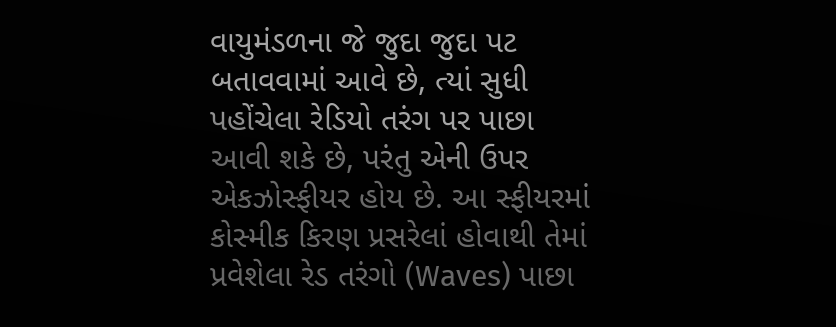વાયુમંડળના જે જુદા જુદા પટ બતાવવામાં આવે છે, ત્યાં સુધી પહોંચેલા રેડિયો તરંગ પર પાછા આવી શકે છે, પરંતુ એની ઉપર એકઝોસ્ફીયર હોય છે. આ સ્ફીયરમાં કોસ્મીક કિરણ પ્રસરેલાં હોવાથી તેમાં પ્રવેશેલા રેડ તરંગો (Waves) પાછા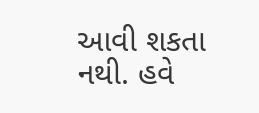આવી શકતા નથી. હવે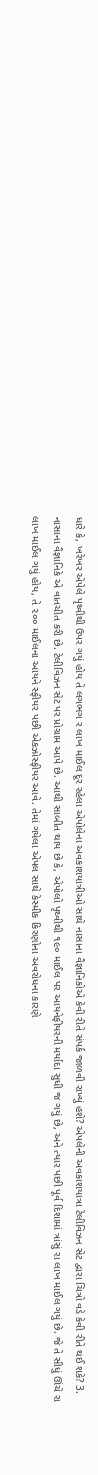ધારે કે, ખરેખર એપેલે પૃથ્વીથી ઉપર ગયું હોય તે લગભગ ર લાખ માઈલ દૂર રહેલા એપોલેના અવકાશયાત્રીઓ સાથે નાસાના વૈજ્ઞાનિકોએ કેવી રીતે સંપર્ક જાળવી રાખ્યું હશે? એપલેની અવકાશયાત્રા ટેલીવિઝન સેટ દ્વારા ચિત્રો વડે કેવી રીતે થઈ શકે? 3. નાસાના વૈજ્ઞાનિકે એ વાતચીત કરી છે. ટેલીવિઝન સેટ પર પ્રોગ્રામ આપે છે. આથી સાબીત થાય છે કે, એપોલો પૃથ્વીથી ૧૯૦ માઈલ પર આયનેફીયરની મર્યાદા સુધી જ ગયું છે, અને ત્યાર પછી પૂર્વ દિશામાં ત્રાંસું રા લાખ માઈલ ગયું છે. જે તે સીધું ઊંચે રા લાખ માઈલ ગયું હોય, તે ૨૦૦ માઈલના આયને સ્ફીયર પછી એકઝોસ્ફીયર આવે. તેમાં ગયેલા એપલ સાથે કેસ્મીક કિરણોના અવરોધના કારણે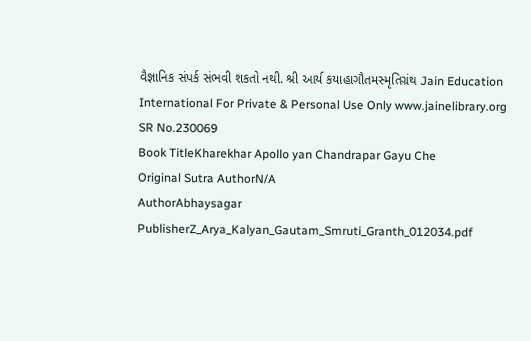વૈજ્ઞાનિક સંપર્ક સંભવી શકતો નથી. શ્રી આર્ય કયાહાગૌતમસ્મૃતિગ્રંથ Jain Education International For Private & Personal Use Only www.jainelibrary.org
SR No.230069
Book TitleKharekhar Apollo yan Chandrapar Gayu Che
Original Sutra AuthorN/A
AuthorAbhaysagar
PublisherZ_Arya_Kalyan_Gautam_Smruti_Granth_012034.pdf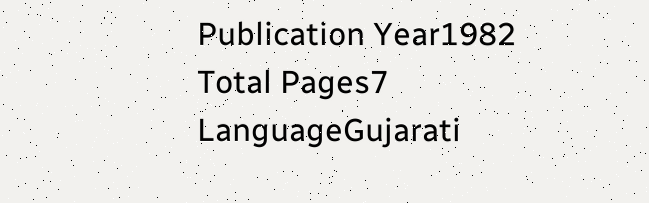Publication Year1982
Total Pages7
LanguageGujarati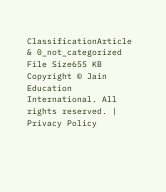ClassificationArticle & 0_not_categorized
File Size655 KB
Copyright © Jain Education International. All rights reserved. | Privacy Policy